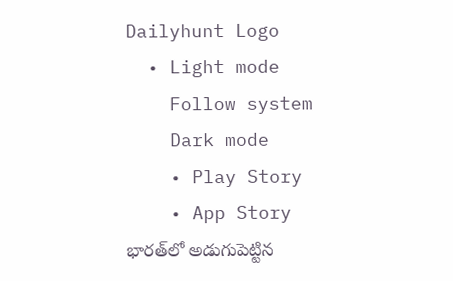Dailyhunt Logo
  • Light mode
    Follow system
    Dark mode
    • Play Story
    • App Story
భారత్‌లో అడుగుపెట్టిన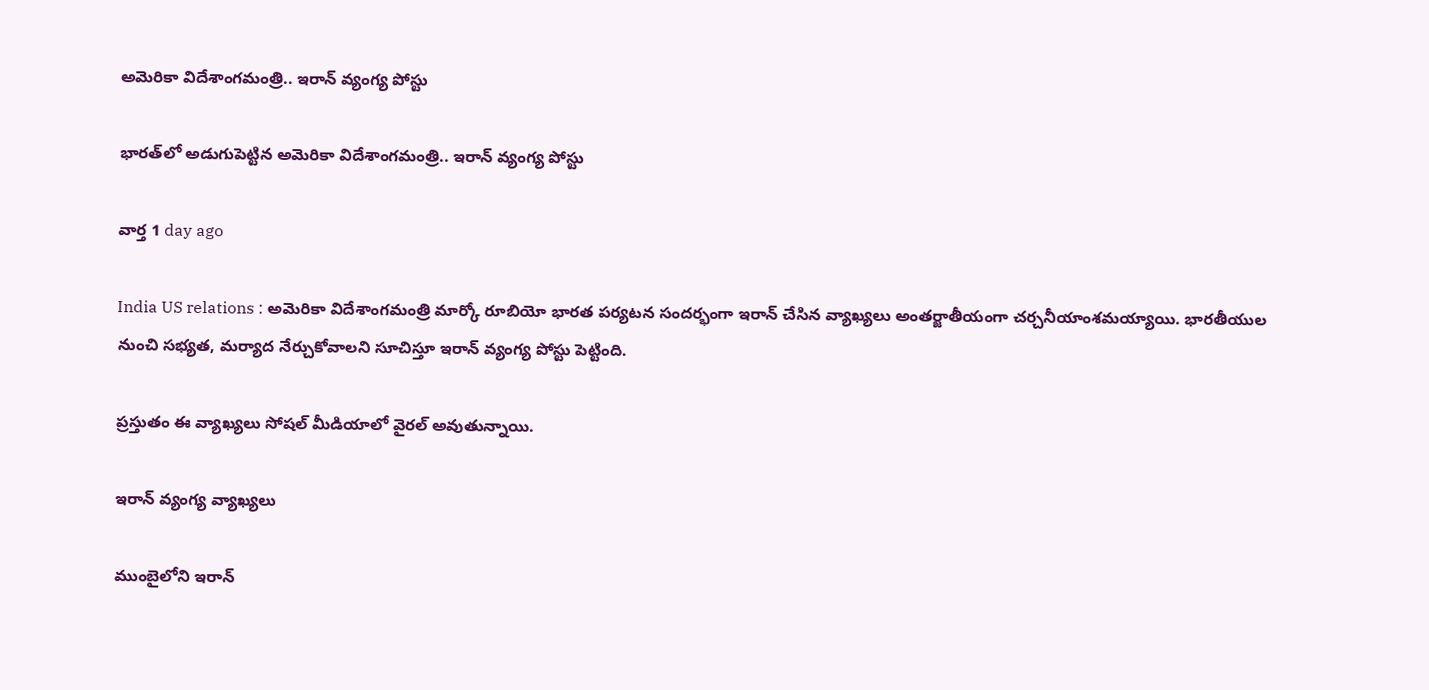అమెరికా విదేశాంగమంత్రి.. ఇరాన్ వ్యంగ్య పోస్టు

భారత్‌లో అడుగుపెట్టిన అమెరికా విదేశాంగమంత్రి.. ఇరాన్ వ్యంగ్య పోస్టు

వార్త 1 day ago

India US relations : అమెరికా విదేశాంగమంత్రి మార్కో రూబియో భారత పర్యటన సందర్భంగా ఇరాన్ చేసిన వ్యాఖ్యలు అంతర్జాతీయంగా చర్చనీయాంశమయ్యాయి. భారతీయుల నుంచి సభ్యత, మర్యాద నేర్చుకోవాలని సూచిస్తూ ఇరాన్ వ్యంగ్య పోస్టు పెట్టింది.

ప్రస్తుతం ఈ వ్యాఖ్యలు సోషల్ మీడియాలో వైరల్ అవుతున్నాయి.

ఇరాన్ వ్యంగ్య వ్యాఖ్యలు

ముంబైలోని ఇరాన్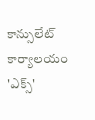కాన్సులేట్ కార్యాలయం 'ఎక్స్'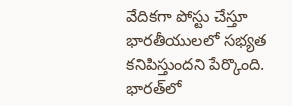వేదికగా పోస్టు చేస్తూ భారతీయులలో సభ్యత కనిపిస్తుందని పేర్కొంది. భారత్‌లో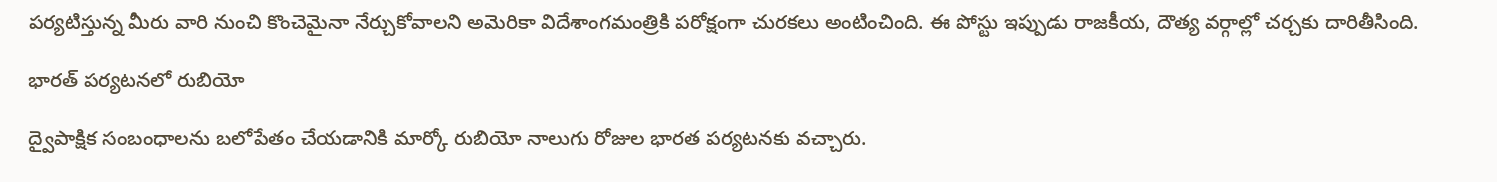పర్యటిస్తున్న మీరు వారి నుంచి కొంచెమైనా నేర్చుకోవాలని అమెరికా విదేశాంగమంత్రికి పరోక్షంగా చురకలు అంటించింది. ఈ పోస్టు ఇప్పుడు రాజకీయ, దౌత్య వర్గాల్లో చర్చకు దారితీసింది.

భారత్ పర్యటనలో రుబియో

ద్వైపాక్షిక సంబంధాలను బలోపేతం చేయడానికి మార్కో రుబియో నాలుగు రోజుల భారత పర్యటనకు వచ్చారు.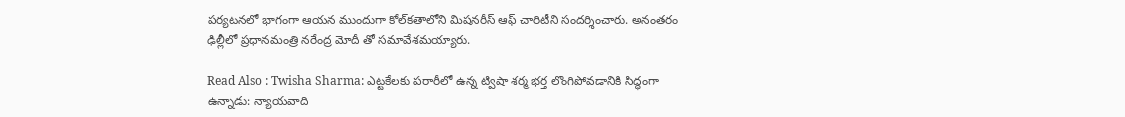పర్యటనలో భాగంగా ఆయన ముందుగా కోల్‌కతాలోని మిషనరీస్ ఆఫ్ చారిటీని సందర్శించారు. అనంతరం ఢిల్లీలో ప్రధానమంత్రి నరేంద్ర మోదీ తో సమావేశమయ్యారు.

Read Also : Twisha Sharma: ఎట్టకేలకు పరారీలో ఉన్న ట్విషా శర్మ భర్త లొంగిపోవడానికి సిద్ధంగా ఉన్నాడు: న్యాయవాది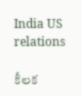India US relations

కీలక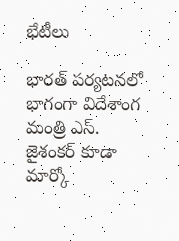భేటీలు

భారత్ పర్యటనలో భాగంగా విదేశాంగ మంత్రి ఎస్. జైశంకర్ కూడా మార్కో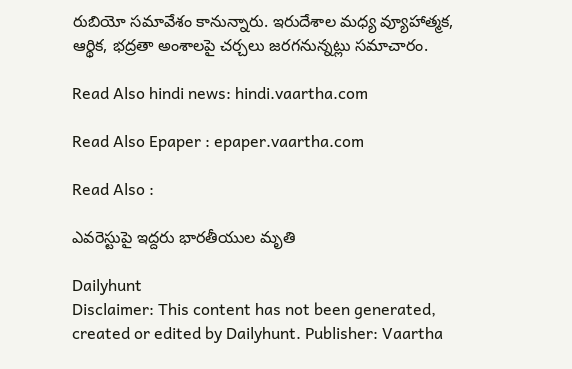రుబియో సమావేశం కానున్నారు. ఇరుదేశాల మధ్య వ్యూహాత్మక, ఆర్థిక, భద్రతా అంశాలపై చర్చలు జరగనున్నట్లు సమాచారం.

Read Also hindi news: hindi.vaartha.com

Read Also Epaper : epaper.vaartha.com

Read Also :

ఎవరెస్టుపై ఇద్దరు భారతీయుల మృతి

Dailyhunt
Disclaimer: This content has not been generated, created or edited by Dailyhunt. Publisher: Vaartha